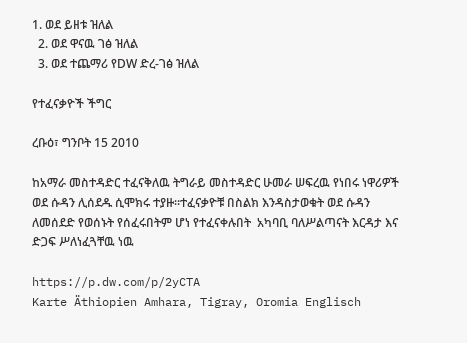1. ወደ ይዘቱ ዝለል
  2. ወደ ዋናዉ ገፅ ዝለል
  3. ወደ ተጨማሪ የDW ድረ-ገፅ ዝለል

የተፈናቃዮች ችግር

ረቡዕ፣ ግንቦት 15 2010

ከአማራ መስተዳድር ተፈናቅለዉ ትግራይ መስተዳድር ሁመራ ሠፍረዉ የነበሩ ነዋሪዎች ወደ ሱዳን ሊሰደዱ ሲሞክሩ ተያዙ።ተፈናቃዮቹ በስልክ እንዳስታወቁት ወደ ሱዳን ለመሰደድ የወሰኑት የሰፈሩበትም ሆነ የተፈናቀሉበት  አካባቢ ባለሥልጣናት እርዳታ እና ድጋፍ ሥለነፈጓቸዉ ነዉ

https://p.dw.com/p/2yCTA
Karte Äthiopien Amhara, Tigray, Oromia Englisch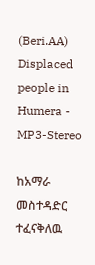(Beri.AA) Displaced people in Humera - MP3-Stereo

ከአማራ መስተዳድር ተፈናቅለዉ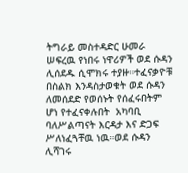ትግራይ መስተዳድር ሁመራ ሠፍረዉ የነበሩ ነዋሪዎች ወደ ሱዳን ሊሰደዱ ሲሞክሩ ተያዙ።ተፈናቃዮቹ በስልክ እንዳስታወቁት ወደ ሱዳን ለመሰደድ የወሰኑት የሰፈሩበትም ሆነ የተፈናቀሉበት  አካባቢ ባለሥልጣናት እርዳታ እና ድጋፍ ሥለነፈጓቸዉ ነዉ።ወደ ሱዳን ሊሻገሩ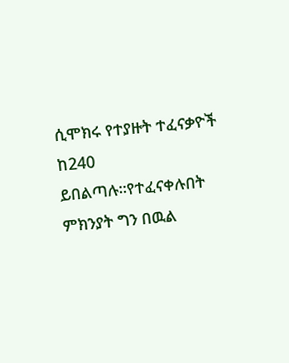ሲሞክሩ የተያዙት ተፈናቃዮች ከ240 ይበልጣሉ።የተፈናቀሉበት ምክንያት ግን በዉል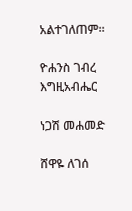አልተገለጠም።

ዮሐንስ ገብረ እግዚአብሔር

ነጋሽ መሐመድ

ሸዋዬ ለገሰ